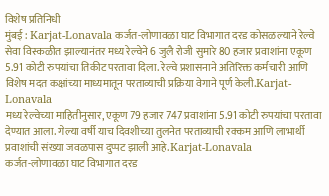विशेष प्रतिनिधी
मुंबई : Karjat-Lonavala कर्जत-लोणावळा घाट विभागात दरड कोसळल्याने रेल्वे सेवा विस्कळीत झाल्यानंतर मध्य रेल्वेने 6 जुलै रोजी सुमारे 80 हजार प्रवाशांना एकूण 5.91 कोटी रुपयांचा तिकीट परतावा दिला. रेल्वे प्रशासनाने अतिरिक्त कर्मचारी आणि विशेष मदत कक्षांच्या माध्यमातून परताव्याची प्रक्रिया वेगाने पूर्ण केली.Karjat-Lonavala
मध्य रेल्वेच्या माहितीनुसार, एकूण 79 हजार 747 प्रवाशांना 5.91 कोटी रुपयांचा परतावा देण्यात आला. गेल्या वर्षी याच दिवशीच्या तुलनेत परताव्याची रक्कम आणि लाभार्थी प्रवाशांची संख्या जवळपास दुप्पट झाली आहे.Karjat-Lonavala
कर्जत-लोणावळा घाट विभागात दरड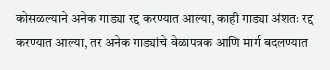कोसळल्याने अनेक गाड्या रद्द करण्यात आल्या, काही गाड्या अंशतः रद्द करण्यात आल्या, तर अनेक गाड्यांचे वेळापत्रक आणि मार्ग बदलण्यात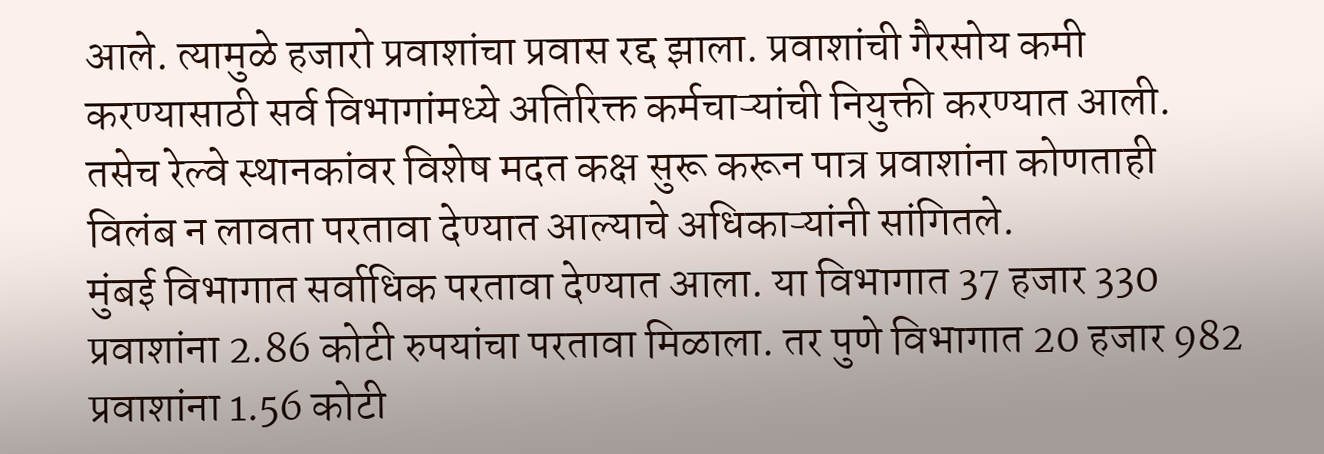आले. त्यामुळे हजारो प्रवाशांचा प्रवास रद्द झाला. प्रवाशांची गैरसोय कमी करण्यासाठी सर्व विभागांमध्ये अतिरिक्त कर्मचाऱ्यांची नियुक्ती करण्यात आली. तसेच रेल्वे स्थानकांवर विशेष मदत कक्ष सुरू करून पात्र प्रवाशांना कोणताही विलंब न लावता परतावा देण्यात आल्याचे अधिकाऱ्यांनी सांगितले.
मुंबई विभागात सर्वाधिक परतावा देण्यात आला. या विभागात 37 हजार 330 प्रवाशांना 2.86 कोटी रुपयांचा परतावा मिळाला. तर पुणे विभागात 20 हजार 982 प्रवाशांना 1.56 कोटी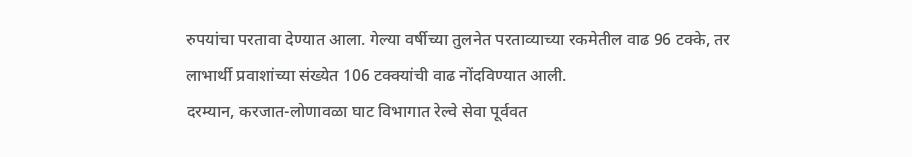रुपयांचा परतावा देण्यात आला. गेल्या वर्षीच्या तुलनेत परताव्याच्या रकमेतील वाढ 96 टक्के, तर लाभार्थी प्रवाशांच्या संख्येत 106 टक्क्यांची वाढ नोंदविण्यात आली.
दरम्यान, करजात-लोणावळा घाट विभागात रेल्वे सेवा पूर्ववत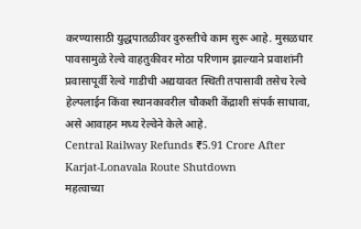करण्यासाठी युद्धपातळीवर दुरुस्तीचे काम सुरू आहे. मुसळधार पावसामुळे रेल्वे वाहतुकीवर मोठा परिणाम झाल्याने प्रवाशांनी प्रवासापूर्वी रेल्वे गाडीची अद्ययावत स्थिती तपासावी तसेच रेल्वे हेल्पलाईन किंवा स्थानकावरील चौकशी केंद्राशी संपर्क साधावा, असे आवाहन मध्य रेल्वेने केले आहे.
Central Railway Refunds ₹5.91 Crore After Karjat-Lonavala Route Shutdown
महत्वाच्या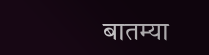बातम्या